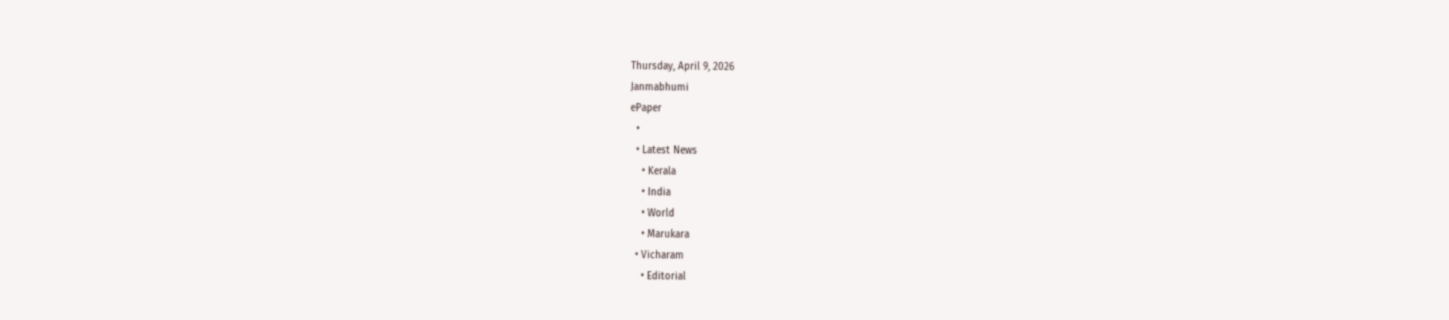Thursday, April 9, 2026
Janmabhumi
ePaper
  •
  • Latest News
    • Kerala
    • India
    • World
    • Marukara
  • Vicharam
    • Editorial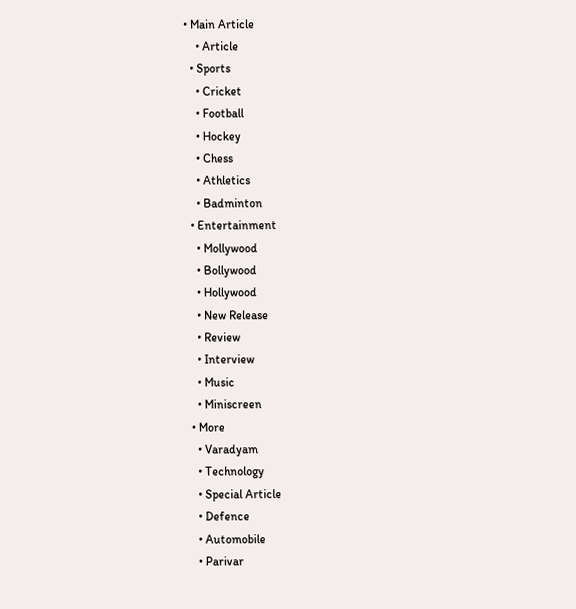• Main Article
    • Article
  • Sports
    • Cricket
    • Football
    • Hockey
    • Chess
    • Athletics
    • Badminton
  • Entertainment
    • Mollywood
    • Bollywood
    • Hollywood
    • New Release
    • Review
    • Interview
    • Music
    • Miniscreen
  • More
    • Varadyam
    • Technology
    • Special Article
    • Defence
    • Automobile
    • Parivar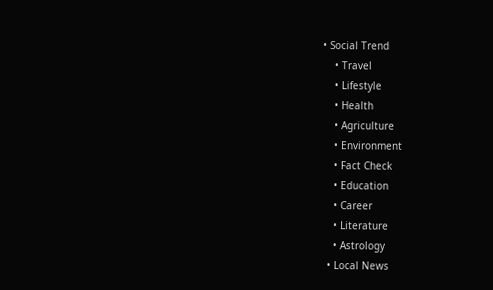• Social Trend
    • Travel
    • Lifestyle
    • Health
    • Agriculture
    • Environment
    • Fact Check
    • Education
    • Career
    • Literature
    • Astrology
  • Local News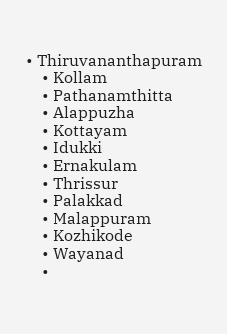• Thiruvananthapuram
    • Kollam
    • Pathanamthitta
    • Alappuzha
    • Kottayam
    • Idukki
    • Ernakulam
    • Thrissur
    • Palakkad
    • Malappuram
    • Kozhikode
    • Wayanad
    •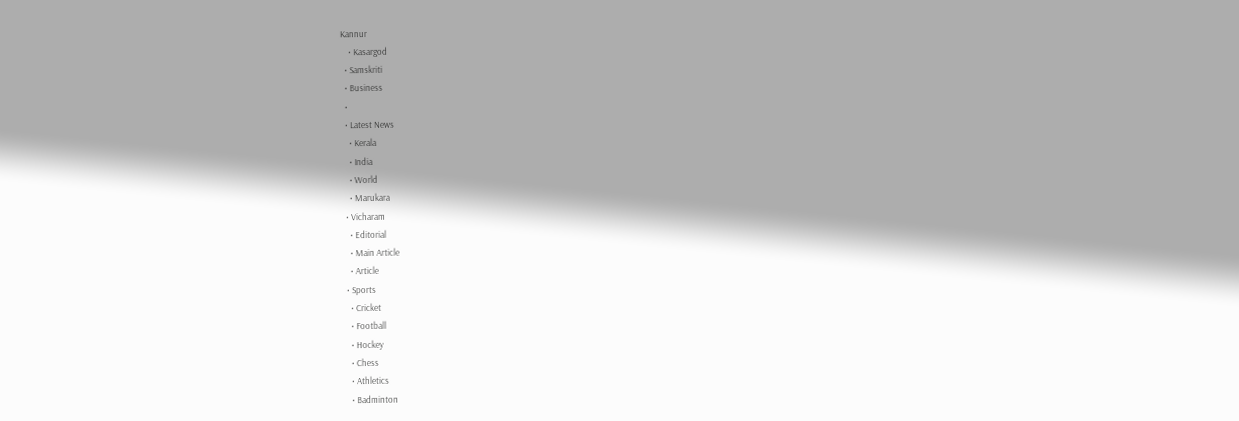Kannur
    • Kasargod
  • Samskriti
  • Business
  •
  • Latest News
    • Kerala
    • India
    • World
    • Marukara
  • Vicharam
    • Editorial
    • Main Article
    • Article
  • Sports
    • Cricket
    • Football
    • Hockey
    • Chess
    • Athletics
    • Badminton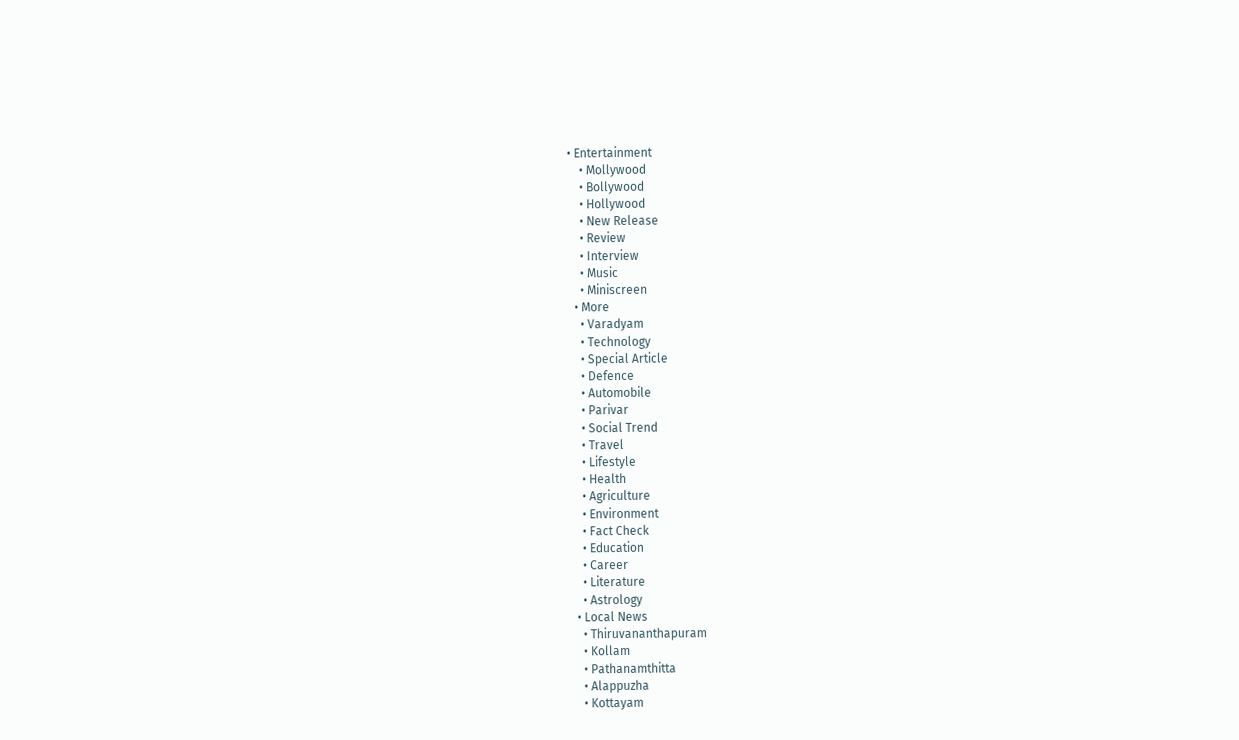• Entertainment
    • Mollywood
    • Bollywood
    • Hollywood
    • New Release
    • Review
    • Interview
    • Music
    • Miniscreen
  • More
    • Varadyam
    • Technology
    • Special Article
    • Defence
    • Automobile
    • Parivar
    • Social Trend
    • Travel
    • Lifestyle
    • Health
    • Agriculture
    • Environment
    • Fact Check
    • Education
    • Career
    • Literature
    • Astrology
  • Local News
    • Thiruvananthapuram
    • Kollam
    • Pathanamthitta
    • Alappuzha
    • Kottayam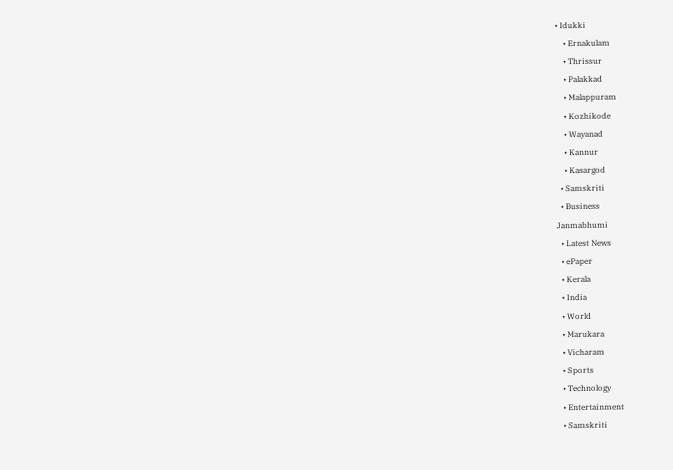• Idukki
    • Ernakulam
    • Thrissur
    • Palakkad
    • Malappuram
    • Kozhikode
    • Wayanad
    • Kannur
    • Kasargod
  • Samskriti
  • Business
Janmabhumi
  • Latest News
  • ePaper
  • Kerala
  • India
  • World
  • Marukara
  • Vicharam
  • Sports
  • Technology
  • Entertainment
  • Samskriti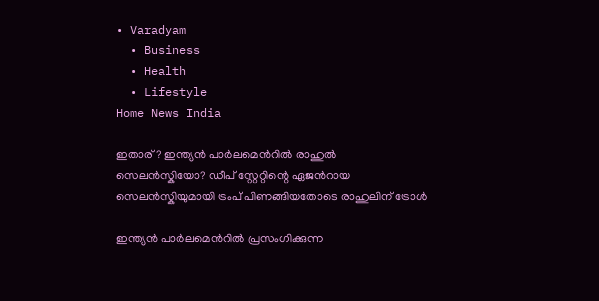• Varadyam
  • Business
  • Health
  • Lifestyle
Home News India

ഇതാര്? ഇന്ത്യന്‍ പാര്‍ലമെന്‍റില്‍ രാഹുല്‍ സെലന്‍സ്കിയോ? ഡീപ് സ്റ്റേറ്റിന്റെ ഏജന്‍റായ സെലന്‍സ്കിയുമായി ട്രംപ് പിണങ്ങിയതോടെ രാഹുലിന് ട്രോള്‍

ഇന്ത്യന്‍ പാര്‍ലമെന്‍റില്‍ പ്രസംഗിക്കുന്ന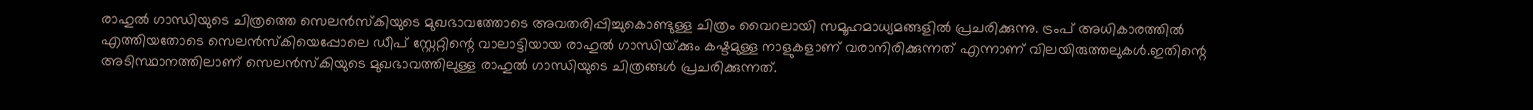രാഹുല്‍ ഗാന്ധിയുടെ ചിത്രത്തെ സെലന്‍സ്കിയുടെ മുഖഭാവത്തോടെ അവതരിപ്പിച്ചുകൊണ്ടുള്ള ചിത്രം വൈറലായി സമൂഹമാധ്യമങ്ങളില്‍ പ്രചരിക്കുന്നു. ട്രംപ് അധികാരത്തില്‍ എത്തിയതോടെ സെലന്‍സ്കിയെപ്പോലെ ഡീപ് സ്റ്റേറ്റിന്റെ വാലാട്ടിയായ രാഹുല്‍ ഗാന്ധിയ്‌ക്കും കഷ്ടമുള്ള നാളുകളാണ് വരാനിരിക്കുന്നത് എന്നാണ് വിലയിരുത്തലുകള്‍.ഇതിന്റെ അടിസ്ഥാനത്തിലാണ് സെലന്‍സ്കിയുടെ മുഖഭാവത്തിലുള്ള രാഹുല്‍ ഗാന്ധിയുടെ ചിത്രങ്ങള്‍ പ്രചരിക്കുന്നത്.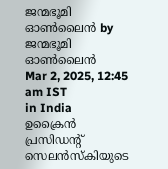ജന്മഭൂമി ഓണ്‍ലൈന്‍ by ജന്മഭൂമി ഓണ്‍ലൈന്‍
Mar 2, 2025, 12:45 am IST
in India
ഉക്രൈന്‍ പ്രസിഡന്‍റ് സെലന്‍സ്കിയുടെ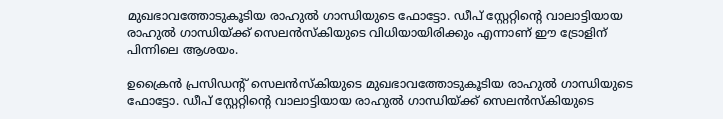മുഖഭാവത്തോടുകൂടിയ രാഹുല്‍ ഗാന്ധിയുടെ ഫോട്ടോ. ഡീപ് സ്റ്റേറ്റിന്‍റെ വാലാട്ടിയായ രാഹുല്‍ ഗാന്ധിയ്ക്ക് സെലന്‍സ്കിയുടെ വിധിയായിരിക്കും എന്നാണ് ഈ ട്രോളിന് പിന്നിലെ ആശയം.

ഉക്രൈന്‍ പ്രസിഡന്‍റ് സെലന്‍സ്കിയുടെ മുഖഭാവത്തോടുകൂടിയ രാഹുല്‍ ഗാന്ധിയുടെ ഫോട്ടോ. ഡീപ് സ്റ്റേറ്റിന്‍റെ വാലാട്ടിയായ രാഹുല്‍ ഗാന്ധിയ്ക്ക് സെലന്‍സ്കിയുടെ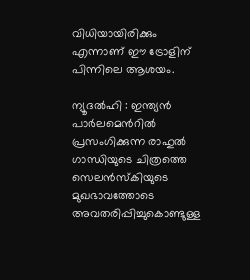വിധിയായിരിക്കും എന്നാണ് ഈ ട്രോളിന് പിന്നിലെ ആശയം.

ന്യൂദല്‍ഹി : ഇന്ത്യന്‍ പാര്‍ലമെന്‍റില്‍ പ്രസംഗിക്കുന്ന രാഹുല്‍ ഗാന്ധിയുടെ ചിത്രത്തെ സെലന്‍സ്കിയുടെ മുഖഭാവത്തോടെ അവതരിപ്പിച്ചുകൊണ്ടുള്ള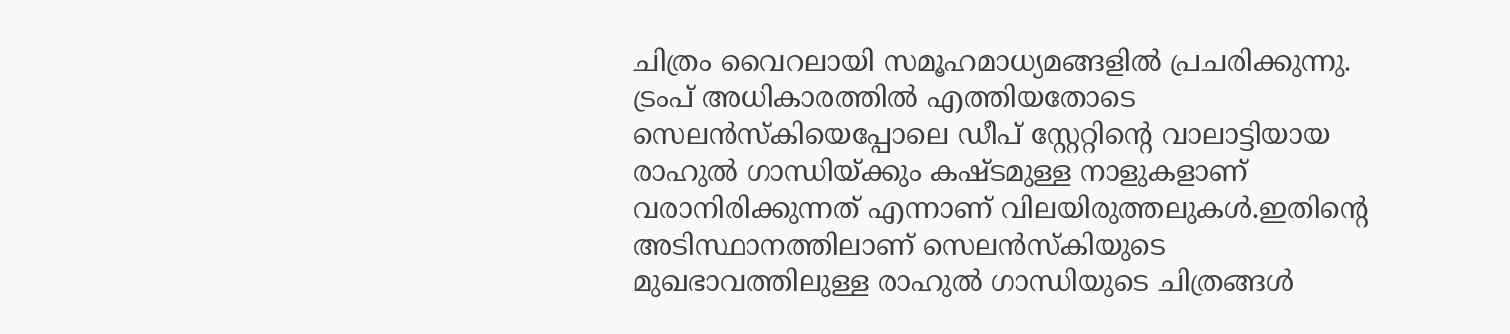ചിത്രം വൈറലായി സമൂഹമാധ്യമങ്ങളില്‍ പ്രചരിക്കുന്നു. ട്രംപ് അധികാരത്തില്‍ എത്തിയതോടെ സെലന്‍സ്കിയെപ്പോലെ ഡീപ് സ്റ്റേറ്റിന്റെ വാലാട്ടിയായ രാഹുല്‍ ഗാന്ധിയ്‌ക്കും കഷ്ടമുള്ള നാളുകളാണ് വരാനിരിക്കുന്നത് എന്നാണ് വിലയിരുത്തലുകള്‍.ഇതിന്റെ അടിസ്ഥാനത്തിലാണ് സെലന്‍സ്കിയുടെ മുഖഭാവത്തിലുള്ള രാഹുല്‍ ഗാന്ധിയുടെ ചിത്രങ്ങള്‍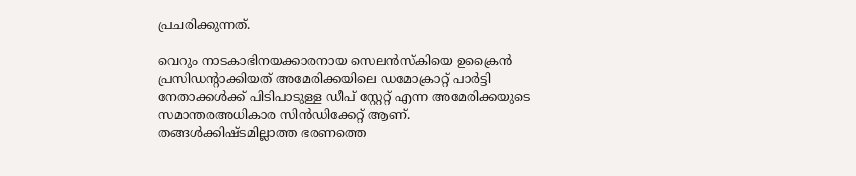പ്രചരിക്കുന്നത്.

വെറും നാടകാഭിനയക്കാരനായ സെലന്‍സ്കിയെ ഉക്രൈന്‍ പ്രസിഡന്‍റാക്കിയത് അമേരിക്കയിലെ ഡമോക്രാറ്റ് പാര്‍ട്ടി നേതാക്കള്‍ക്ക് പിടിപാടുള്ള ഡീപ് സ്റ്റേറ്റ് എന്ന അമേരിക്കയുടെ സമാന്തരഅധികാര സിന്‍ഡിക്കേറ്റ് ആണ്. തങ്ങള്‍ക്കിഷ്ടമില്ലാത്ത ഭരണത്തെ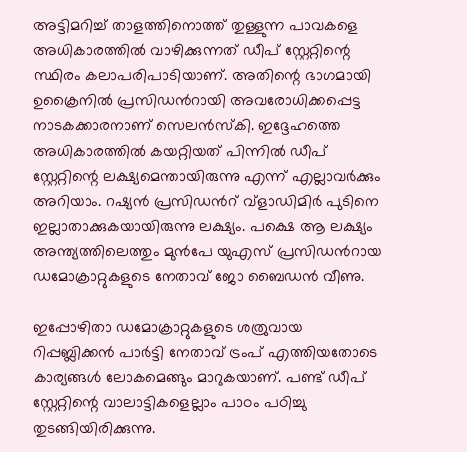അട്ടിമറിച്ച് താളത്തിനൊത്ത് തുള്ളുന്ന പാവകളെ അധികാരത്തില്‍ വാഴിക്കുന്നത് ഡീപ് സ്റ്റേറ്റിന്റെ സ്ഥിരം കലാപരിപാടിയാണ്. അതിന്റെ ഭാഗമായി ഉക്രൈനില്‍ പ്രസിഡന്‍റായി അവരോധിക്കപ്പെട്ട നാടകക്കാരനാണ് സെലന്‍സ്കി. ഇദ്ദേഹത്തെ അധികാരത്തില്‍ കയറ്റിയത് പിന്നില്‍ ഡീപ് സ്റ്റേറ്റിന്റെ ലക്ഷ്യമെന്തായിരുന്നു എന്ന് എല്ലാവര്‍ക്കും അറിയാം. റഷ്യന്‍ പ്രസിഡന്‍റ് വ്ളാഡിമിര്‍ പുടിനെ ഇല്ലാതാക്കുകയായിരുന്നു ലക്ഷ്യം. പക്ഷെ ആ ലക്ഷ്യം അന്ത്യത്തിലെത്തും മുന്‍പേ യുഎസ് പ്രസിഡന്‍റായ ഡമോക്രാറ്റുകളുടെ നേതാവ് ജോ ബൈഡന്‍ വീണു.

ഇപ്പോഴിതാ ഡമോക്രാറ്റുകളുടെ ശത്രുവായ റിപ്പബ്ലിക്കന്‍ പാര്‍ട്ടി നേതാവ് ട്രംപ് എത്തിയതോടെ കാര്യങ്ങള്‍ ലോകമെങ്ങും മാറുകയാണ്. പണ്ട് ഡീപ് സ്റ്റേറ്റിന്റെ വാലാട്ടികളെല്ലാം പാഠം പഠിച്ചു തുടങ്ങിയിരിക്കുന്നു.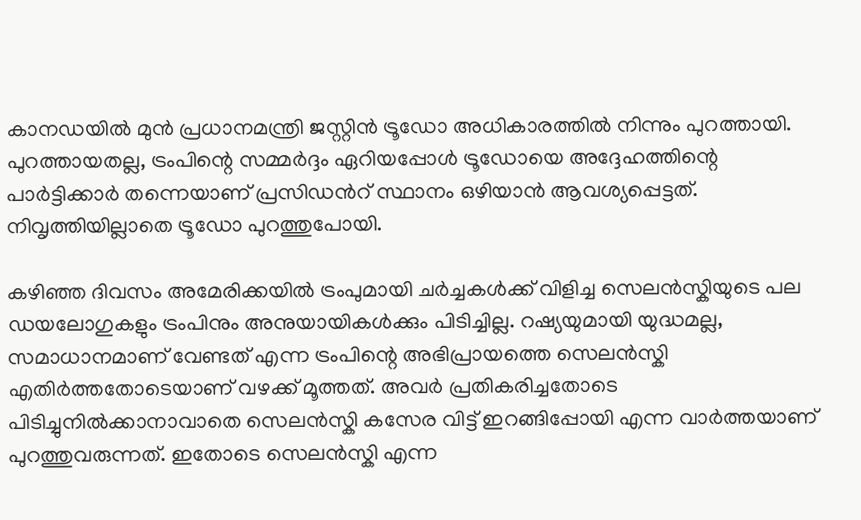കാനഡയില്‍ മുന്‍ പ്രധാനമന്ത്രി ജസ്റ്റിന്‍ ട്രൂഡോ അധികാരത്തില്‍ നിന്നും പുറത്തായി. പുറത്തായതല്ല, ട്രംപിന്റെ സമ്മര്‍ദ്ദം ഏറിയപ്പോള്‍ ട്രൂഡോയെ അദ്ദേഹത്തിന്റെ പാര്‍ട്ടിക്കാര്‍ തന്നെയാണ് പ്രസിഡന്‍റ് സ്ഥാനം ഒഴിയാന്‍ ആവശ്യപ്പെട്ടത്. നിവൃത്തിയില്ലാതെ ട്രൂഡോ പുറത്തുപോയി.

കഴിഞ്ഞ ദിവസം അമേരിക്കയില്‍ ട്രംപുമായി ചര്‍ച്ചകള്‍ക്ക് വിളിച്ച സെലന്‍സ്കിയുടെ പല ഡയലോഗുകളും ട്രംപിനും അനുയായികള്‍ക്കും പിടിച്ചില്ല. റഷ്യയുമായി യുദ്ധമല്ല, സമാധാനമാണ് വേണ്ടത് എന്ന ട്രംപിന്റെ അഭിപ്രായത്തെ സെലന്‍സ്കി എതിര്‍ത്തതോടെയാണ് വഴക്ക് മൂത്തത്. അവര്‍ പ്രതികരിച്ചതോടെ പിടിച്ചുനില്‍ക്കാനാവാതെ സെലന്‍സ്കി കസേര വിട്ട് ഇറങ്ങിപ്പോയി എന്ന വാര്‍ത്തയാണ് പുറത്തുവരുന്നത്. ഇതോടെ സെലന്‍സ്കി എന്ന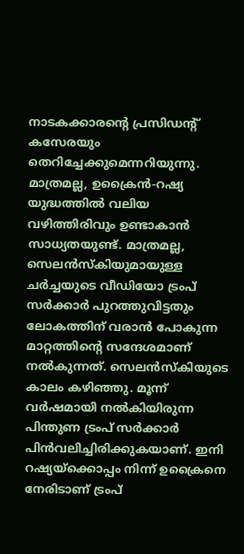നാടകക്കാരന്റെ പ്രസിഡന്‍റ് കസേരയും തെറിച്ചേക്കുമെന്നറിയുന്നു. മാത്രമല്ല, ഉക്രൈന്‍-റഷ്യ യുദ്ധത്തില്‍ വലിയ വഴിത്തിരിവും ഉണ്ടാകാന്‍ സാധ്യതയുണ്ട്. മാത്രമല്ല, സെലന്‍സ്കിയുമായുള്ള ചര്‍ച്ചയുടെ വീഡിയോ ട്രംപ് സര്‍ക്കാര്‍ പുറത്തുവിട്ടതും ലോകത്തിന് വരാന്‍ പോകുന്ന മാറ്റത്തിന്റെ സന്ദേശമാണ് നല്‍കുന്നത്. സെലന്‍സ്കിയുടെ കാലം കഴിഞ്ഞു. മൂന്ന് വര്‍ഷമായി നല്‍കിയിരുന്ന പിന്തുണ ട്രംപ് സര്‍ക്കാര്‍ പിന്‍വലിച്ചിരിക്കുകയാണ്. ഇനി റഷ്യയ്‌ക്കൊപ്പം നിന്ന് ഉക്രൈനെ നേരിടാണ് ട്രംപ്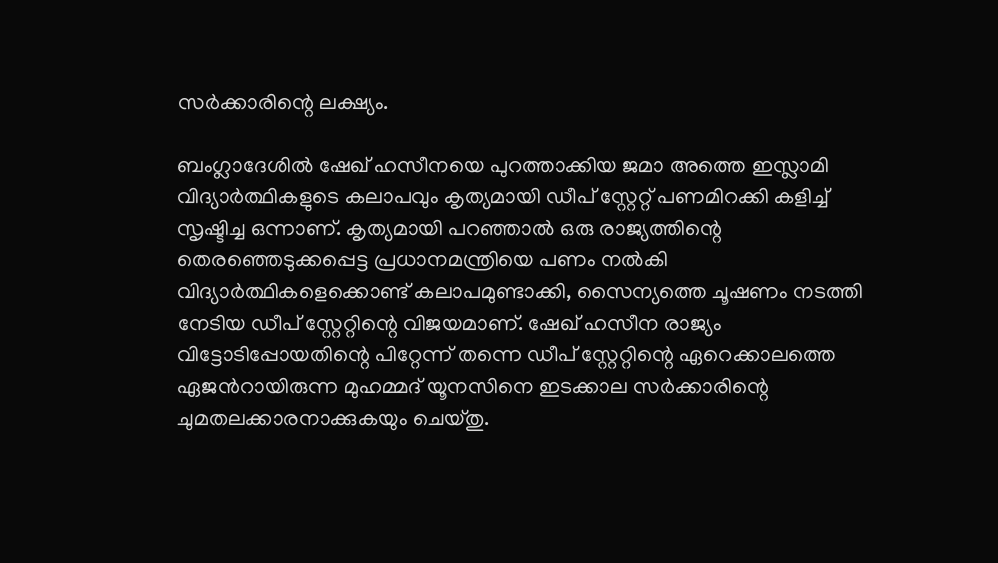സര്‍ക്കാരിന്റെ ലക്ഷ്യം.

ബംഗ്ലാദേശില്‍ ഷേഖ് ഹസീനയെ പുറത്താക്കിയ ജമാ അത്തെ ഇസ്ലാമി വിദ്യാര്‍ത്ഥികളുടെ കലാപവും കൃത്യമായി ഡീപ് സ്റ്റേറ്റ് പണമിറക്കി കളിച്ച് സൃഷ്ടിച്ച ഒന്നാണ്. കൃത്യമായി പറഞ്ഞാല്‍ ഒരു രാജ്യത്തിന്റെ തെരഞ്ഞെടുക്കപ്പെട്ട പ്രധാനമന്ത്രിയെ പണം നല്‍കി വിദ്യാര്‍ത്ഥികളെക്കൊണ്ട് കലാപമുണ്ടാക്കി, സൈന്യത്തെ ചൂഷണം നടത്തി നേടിയ ഡീപ് സ്റ്റേറ്റിന്റെ വിജയമാണ്. ഷേഖ് ഹസീന രാജ്യം വിട്ടോടിപ്പോയതിന്റെ പിറ്റേന്ന് തന്നെ ഡീപ് സ്റ്റേറ്റിന്റെ ഏറെക്കാലത്തെ ഏജന്‍റായിരുന്ന മുഹമ്മദ് യൂനസിനെ ഇടക്കാല സര്‍ക്കാരിന്റെ ചുമതലക്കാരനാക്കുകയും ചെയ്തു.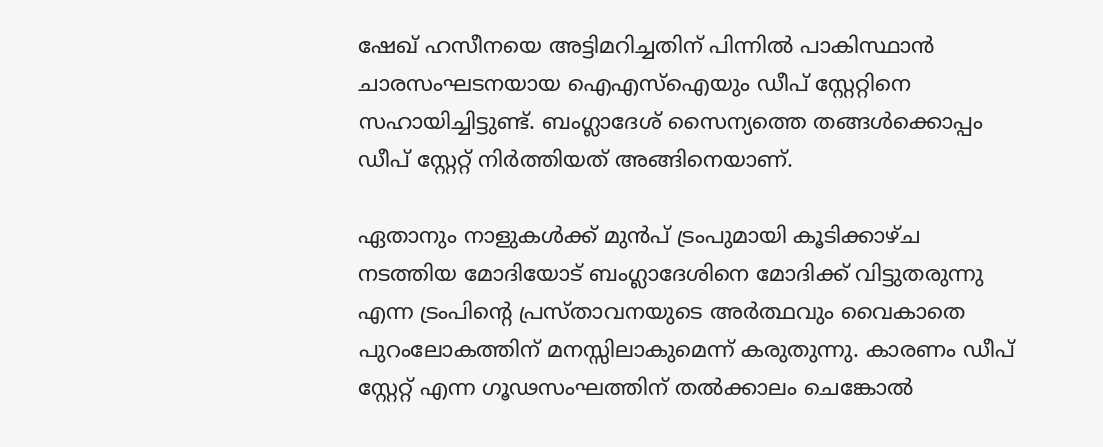ഷേഖ് ഹസീനയെ അട്ടിമറിച്ചതിന് പിന്നില്‍ പാകിസ്ഥാന്‍ ചാരസംഘടനയായ ഐഎസ്ഐയും ഡീപ് സ്റ്റേറ്റിനെ സഹായിച്ചിട്ടുണ്ട്. ബംഗ്ലാദേശ് സൈന്യത്തെ തങ്ങള്‍ക്കൊപ്പം ഡീപ് സ്റ്റേറ്റ് നിര്‍ത്തിയത് അങ്ങിനെയാണ്.

ഏതാനും നാളുകള്‍ക്ക് മുന്‍പ് ട്രംപുമായി കൂടിക്കാഴ്ച നടത്തിയ മോദിയോട് ബംഗ്ലാദേശിനെ മോദിക്ക് വിട്ടുതരുന്നു എന്ന ട്രംപിന്റെ പ്രസ്താവനയുടെ അര്‍ത്ഥവും വൈകാതെ പുറംലോകത്തിന് മനസ്സിലാകുമെന്ന് കരുതുന്നു. കാരണം ഡീപ് സ്റ്റേറ്റ് എന്ന ഗൂഢസംഘത്തിന് തല്‍ക്കാലം ചെങ്കോല്‍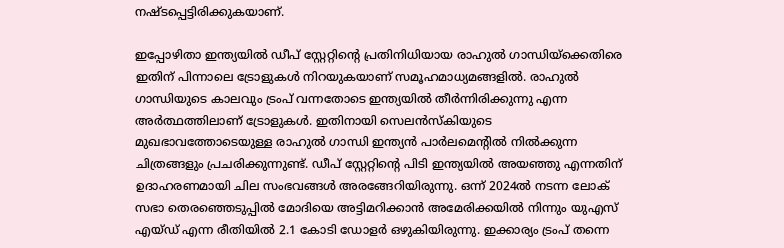നഷ്ടപ്പെട്ടിരിക്കുകയാണ്.

ഇപ്പോഴിതാ ഇന്ത്യയില്‍ ഡീപ് സ്റ്റേറ്റിന്റെ പ്രതിനിധിയായ രാഹുല്‍ ഗാന്ധിയ്‌ക്കെതിരെ ഇതിന് പിന്നാലെ ട്രോളുകള്‍ നിറയുകയാണ് സമൂഹമാധ്യമങ്ങളില്‍. രാഹുല്‍ ഗാന്ധിയുടെ കാലവും ട്രംപ് വന്നതോടെ ഇന്ത്യയില്‍ തീര്‍ന്നിരിക്കുന്നു എന്ന അര്‍ത്ഥത്തിലാണ് ട്രോളുകള്‍. ഇതിനായി സെലന്‍സ്കിയുടെ മുഖഭാവത്തോടെയുള്ള രാഹുല്‍ ഗാന്ധി ഇന്ത്യന്‍ പാര്‍ലമെന്‍റില്‍ നില്‍ക്കുന്ന ചിത്രങ്ങളും പ്രചരിക്കുന്നുണ്ട്. ഡീപ് സ്റ്റേറ്റിന്റെ പിടി ഇന്ത്യയില്‍ അയഞ്ഞു എന്നതിന് ഉദാഹരണമായി ചില സംഭവങ്ങള്‍ അരങ്ങേറിയിരുന്നു. ഒന്ന് 2024ല്‍ നടന്ന ലോക് സഭാ തെരഞ്ഞെടുപ്പില്‍ മോദിയെ അട്ടിമറിക്കാന്‍ അമേരിക്കയില്‍ നിന്നും യുഎസ് എയ്ഡ് എന്ന രീതിയില്‍ 2.1 കോടി ഡോളര്‍ ഒഴുകിയിരുന്നു. ഇക്കാര്യം ട്രംപ് തന്നെ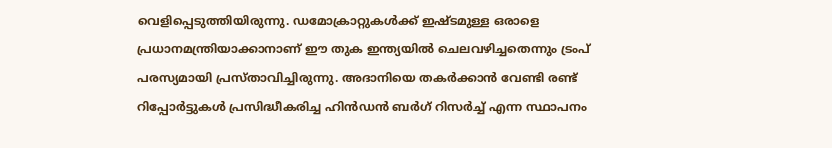വെളിപ്പെടുത്തിയിരുന്നു. ഡമോക്രാറ്റുകള്‍ക്ക് ഇഷ്ടമുള്ള ഒരാളെ പ്രധാനമന്ത്രിയാക്കാനാണ് ഈ തുക ഇന്ത്യയില്‍ ചെലവഴിച്ചതെന്നും ട്രംപ് പരസ്യമായി പ്രസ്താവിച്ചിരുന്നു. അദാനിയെ തകര്‍ക്കാന്‍ വേണ്ടി രണ്ട് റിപ്പോര്‍ട്ടുകള്‍ പ്രസിദ്ധീകരിച്ച ഹിന്‍ഡന്‍ ബര്‍ഗ് റിസര്‍ച്ച് എന്ന സ്ഥാപനം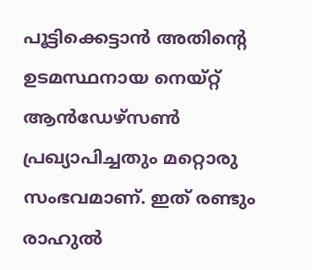പൂട്ടിക്കെട്ടാന്‍ അതിന്റെ ഉടമസ്ഥനായ നെയ്റ്റ് ആന്‍ഡേഴ്സണ്‍ പ്രഖ്യാപിച്ചതും മറ്റൊരു സംഭവമാണ്. ഇത് രണ്ടും രാഹുല്‍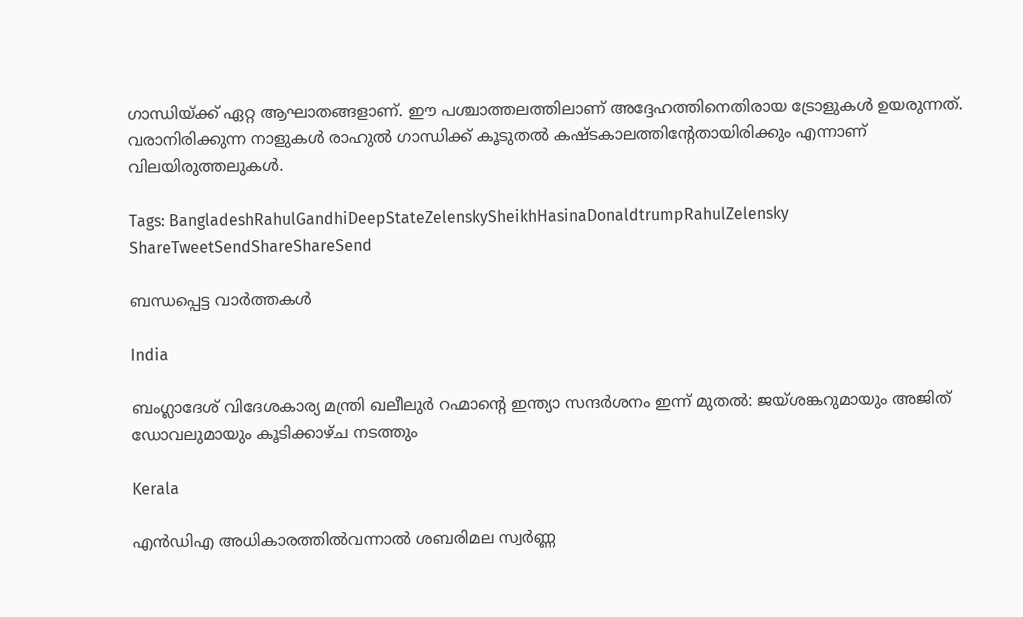ഗാന്ധിയ്‌ക്ക് ഏറ്റ ആഘാതങ്ങളാണ്. ഈ പശ്ചാത്തലത്തിലാണ് അദ്ദേഹത്തിനെതിരായ ട്രോളുകള്‍ ഉയരുന്നത്. വരാനിരിക്കുന്ന നാളുകള്‍ രാഹുല്‍ ഗാന്ധിക്ക് കൂടുതല്‍ കഷ്ടകാലത്തിന്‍റേതായിരിക്കും എന്നാണ് വിലയിരുത്തലുകള്‍.

Tags: BangladeshRahulGandhiDeepStateZelenskySheikhHasinaDonaldtrumpRahulZelensky
ShareTweetSendShareShareSend

ബന്ധപ്പെട്ട വാര്‍ത്തകള്‍

India

ബംഗ്ലാദേശ് വിദേശകാര്യ മന്ത്രി ഖലീലുർ റഹ്മാന്റെ ഇന്ത്യാ സന്ദർശനം ഇന്ന് മുതൽ: ജയ്ശങ്കറുമായും അജിത് ഡോവലുമായും കൂടിക്കാഴ്ച നടത്തും

Kerala

എൻഡിഎ അധികാരത്തിൽവന്നാൽ ശബരിമല സ്വർണ്ണ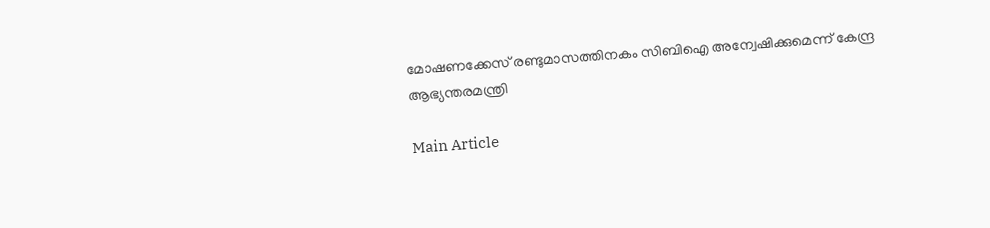മോഷണക്കേസ് രണ്ടുമാസത്തിനകം സിബിഐ അന്വേഷിക്കുമെന്ന് കേന്ദ്ര ആഭ്യന്തരമന്ത്രി

Main Article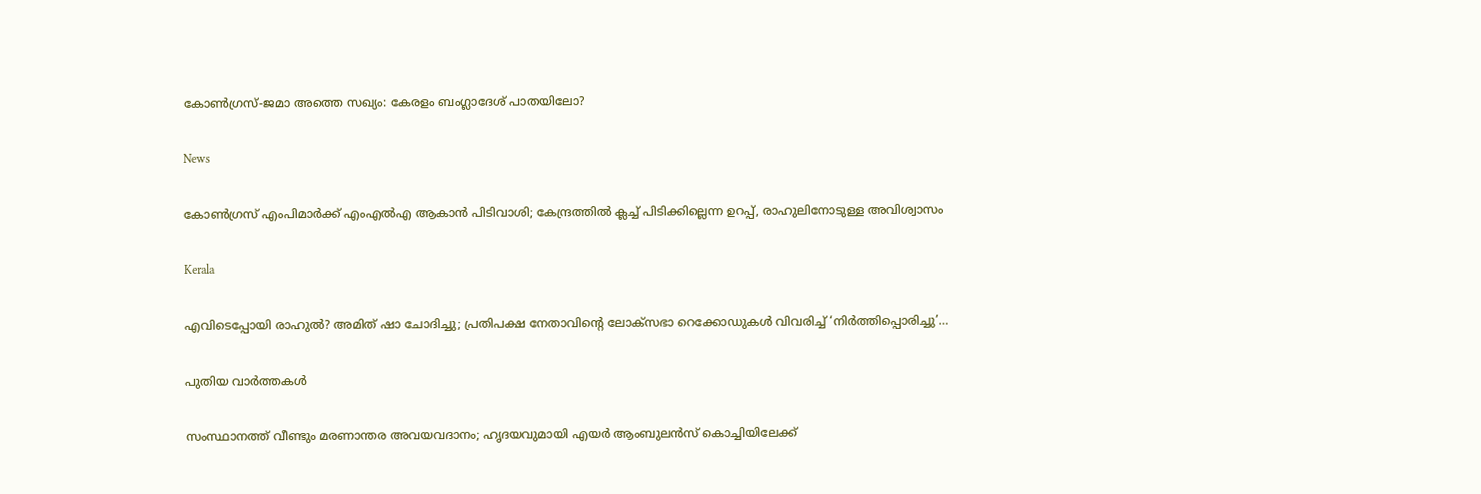കോണ്‍ഗ്രസ്-ജമാ അത്തെ സഖ്യം: കേരളം ബംഗ്ലാദേശ് പാതയിലോ?

News

കോൺഗ്രസ് എംപിമാർക്ക് എംഎൽഎ ആകാൻ പിടിവാശി; കേന്ദ്രത്തിൽ ക്ലച്ച് പിടിക്കില്ലെന്ന ഉറപ്പ്, രാഹുലിനോടുള്ള അവിശ്വാസം

Kerala

എവിടെപ്പോയി രാഹുൽ? അമിത് ഷാ ചോദിച്ചു; പ്രതിപക്ഷ നേതാവിന്റെ ലോക്‌സഭാ റെക്കോഡുകൾ വിവരിച്ച് ‘നിർത്തിപ്പൊരിച്ചു’…

പുതിയ വാര്‍ത്തകള്‍

സംസ്ഥാനത്ത് വീണ്ടും മരണാന്തര അവയവദാനം; ഹൃദയവുമായി എയർ ആംബുലൻസ് കൊച്ചിയിലേക്ക്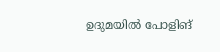ഉദുമയിൽ പോളിങ്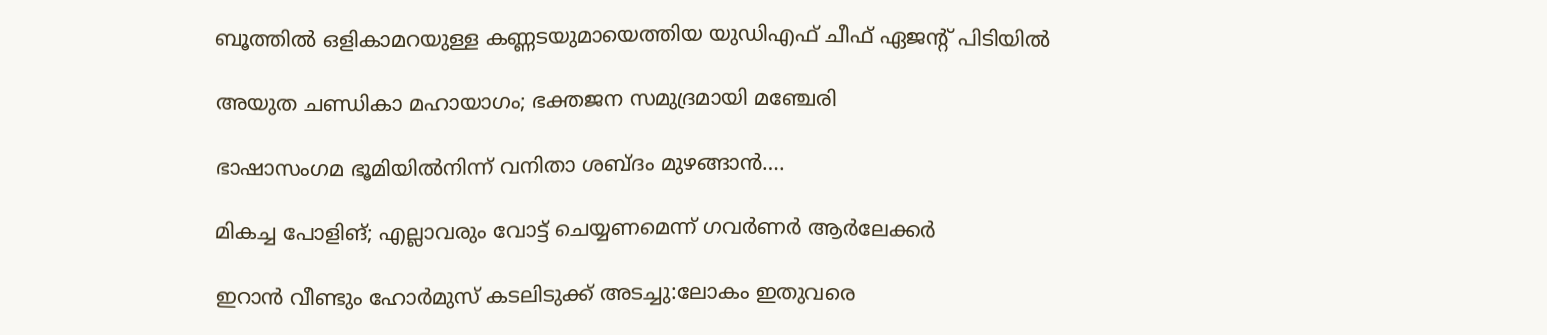ബൂത്തിൽ ഒളികാമറയുള്ള കണ്ണടയുമായെത്തിയ യുഡിഎഫ് ചീഫ് ഏജന്റ് പിടിയിൽ

അയുത ചണ്ഡികാ മഹായാഗം; ഭക്തജന സമുദ്രമായി മഞ്ചേരി

ഭാഷാസംഗമ ഭൂമിയില്‍നിന്ന് വനിതാ ശബ്ദം മുഴങ്ങാന്‍….

മികച്ച പോളിങ്; എല്ലാവരും വോട്ട് ചെയ്യണമെന്ന് ഗവര്‍ണര്‍ ആര്‍ലേക്കര്‍

ഇറാൻ വീണ്ടും ഹോർമുസ് കടലിടുക്ക് അടച്ചു:ലോകം ഇതുവരെ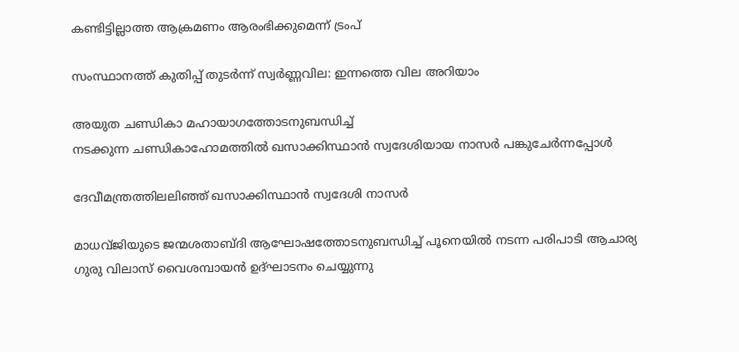കണ്ടിട്ടില്ലാത്ത ആക്രമണം ആരംഭിക്കുമെന്ന് ട്രംപ്

സംസ്ഥാനത്ത് കുതിപ്പ് തുടർന്ന് സ്വർണ്ണവില: ഇന്നത്തെ വില അറിയാം

അയുത ചണ്ഡികാ മഹായാഗത്തോടനുബന്ധിച്ച്
നടക്കുന്ന ചണ്ഡികാഹോമത്തില്‍ ഖസാക്കിസ്ഥാന്‍ സ്വദേശിയായ നാസര്‍ പങ്കുചേര്‍ന്നപ്പോള്‍

ദേവീമന്ത്രത്തിലലിഞ്ഞ് ഖസാക്കിസ്ഥാന്‍ സ്വദേശി നാസര്‍

മാധവ്ജിയുടെ ജന്മശതാബ്ദി ആഘോഷത്തോടനുബന്ധിച്ച് പൂനെയില്‍ നടന്ന പരിപാടി ആചാര്യ ഗുരു വിലാസ് വൈശമ്പായന്‍ ഉദ്ഘാടനം ചെയ്യുന്നു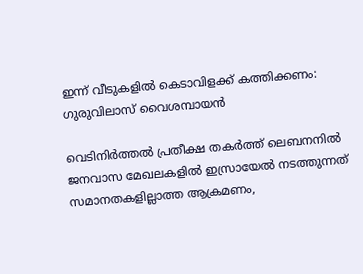ഇന്ന് വീടുകളില്‍ കെടാവിളക്ക് കത്തിക്കണം: ഗുരുവിലാസ് വൈശമ്പായന്‍

വെടിനിര്‍ത്തല്‍ പ്രതീക്ഷ തകര്‍ത്ത് ലെബനനില്‍ ജനവാസ മേഖലകളിൽ ഇസ്രായേൽ നടത്തുന്നത് സമാനതകളില്ലാത്ത ആക്രമണം,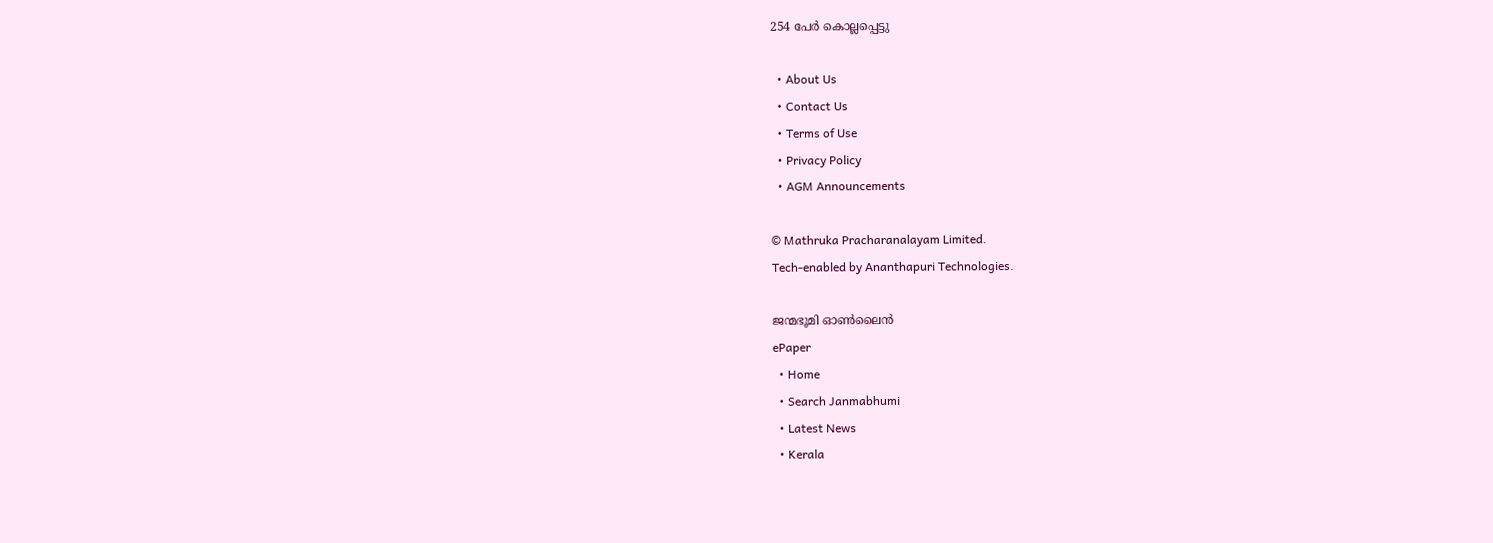254 പേർ കൊല്ലപ്പെട്ടു

  • About Us
  • Contact Us
  • Terms of Use
  • Privacy Policy
  • AGM Announcements

© Mathruka Pracharanalayam Limited.
Tech-enabled by Ananthapuri Technologies.

ജന്മഭൂമി ഓണ്‍ലൈന്‍
ePaper
  • Home
  • Search Janmabhumi
  • Latest News
  • Kerala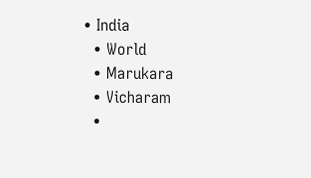• India
  • World
  • Marukara
  • Vicharam
  •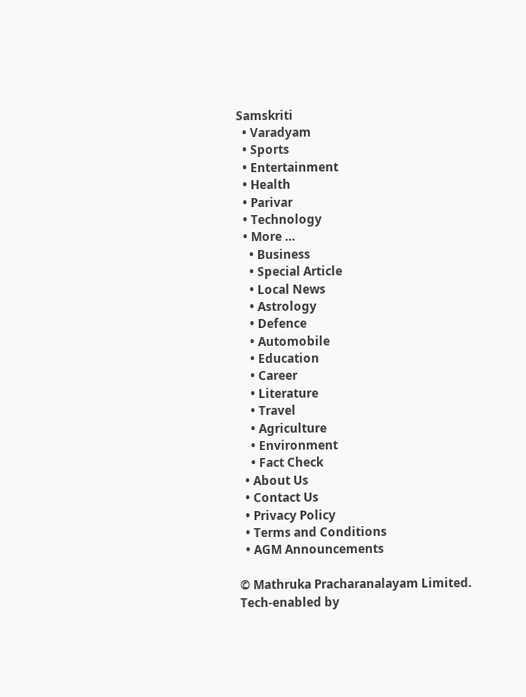Samskriti
  • Varadyam
  • Sports
  • Entertainment
  • Health
  • Parivar
  • Technology
  • More …
    • Business
    • Special Article
    • Local News
    • Astrology
    • Defence
    • Automobile
    • Education
    • Career
    • Literature
    • Travel
    • Agriculture
    • Environment
    • Fact Check
  • About Us
  • Contact Us
  • Privacy Policy
  • Terms and Conditions
  • AGM Announcements

© Mathruka Pracharanalayam Limited.
Tech-enabled by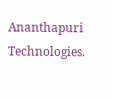Ananthapuri Technologies.